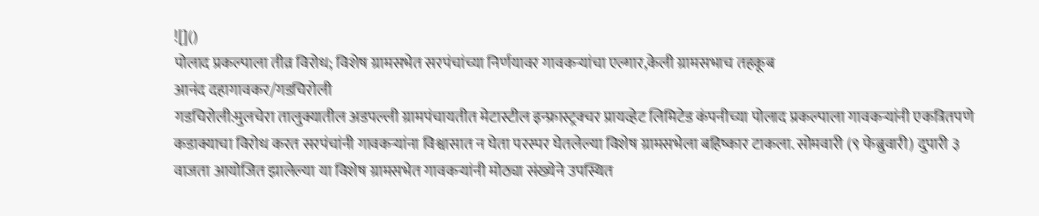![]()
पोलाद प्रकल्पाला तीव्र विरोध; विशेष ग्रामसभेत सरपंचांच्या निर्णयावर गावकऱ्यांचा एल्गार,केली ग्रामसभाच तहकूब
आनंद दहागावकर/गडचिरोली
गडचिरोली:मुलचेरा तालुक्यातील अडपल्ली ग्रामपंचायतीत मेटास्टील इन्फ्रास्ट्रक्चर प्रायव्हेट लिमिटेड कंपनीच्या पोलाद प्रकल्पाला गावकऱ्यांनी एकत्रितपणे कडाक्याचा विरोध करत सरपंचांनी गावकऱ्यांना विश्वासात न घेता परस्पर घेतलेल्या विशेष ग्रामसभेला बहिष्कार टाकला. सोमवारी (९ फेब्रुवारी) दुपारी ३ वाजता आयोजित झालेल्या या विशेष ग्रामसभेत गावकऱ्यांनी मोठ्या संख्येने उपस्थित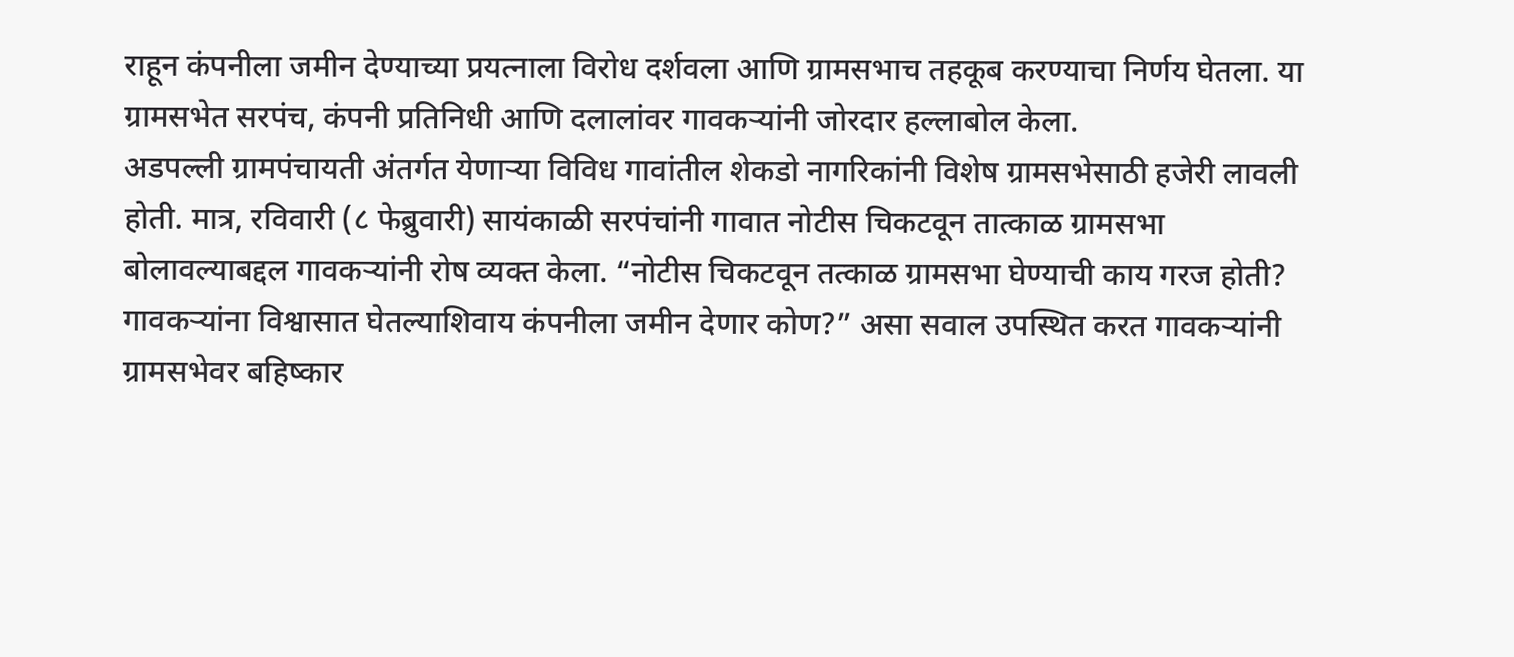राहून कंपनीला जमीन देण्याच्या प्रयत्नाला विरोध दर्शवला आणि ग्रामसभाच तहकूब करण्याचा निर्णय घेतला. या ग्रामसभेत सरपंच, कंपनी प्रतिनिधी आणि दलालांवर गावकऱ्यांनी जोरदार हल्लाबोल केला.
अडपल्ली ग्रामपंचायती अंतर्गत येणाऱ्या विविध गावांतील शेकडो नागरिकांनी विशेष ग्रामसभेसाठी हजेरी लावली होती. मात्र, रविवारी (८ फेब्रुवारी) सायंकाळी सरपंचांनी गावात नोटीस चिकटवून तात्काळ ग्रामसभा बोलावल्याबद्दल गावकऱ्यांनी रोष व्यक्त केला. “नोटीस चिकटवून तत्काळ ग्रामसभा घेण्याची काय गरज होती? गावकऱ्यांना विश्वासात घेतल्याशिवाय कंपनीला जमीन देणार कोण?” असा सवाल उपस्थित करत गावकऱ्यांनी ग्रामसभेवर बहिष्कार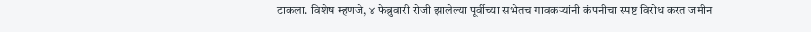टाकला. विशेष म्हणजे, ४ फेब्रुवारी रोजी झालेल्या पूर्वीच्या सभेतच गावकऱ्यांनी कंपनीचा स्पष्ट विरोध करत जमीन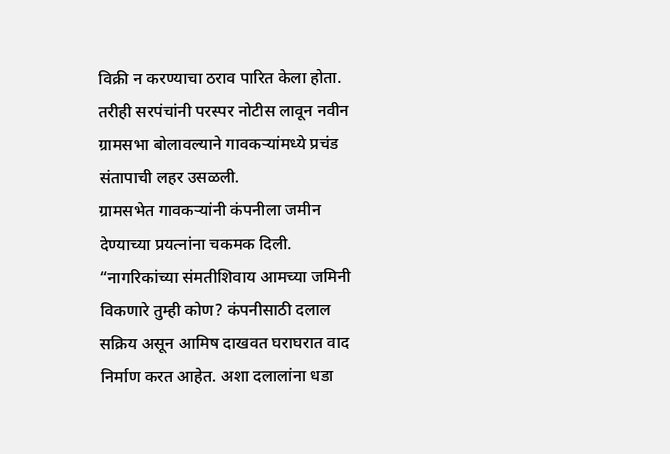विक्री न करण्याचा ठराव पारित केला होता. तरीही सरपंचांनी परस्पर नोटीस लावून नवीन ग्रामसभा बोलावल्याने गावकऱ्यांमध्ये प्रचंड संतापाची लहर उसळली.
ग्रामसभेत गावकऱ्यांनी कंपनीला जमीन देण्याच्या प्रयत्नांना चकमक दिली. “नागरिकांच्या संमतीशिवाय आमच्या जमिनी विकणारे तुम्ही कोण? कंपनीसाठी दलाल सक्रिय असून आमिष दाखवत घराघरात वाद निर्माण करत आहेत. अशा दलालांना धडा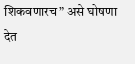शिकवणारच” असे घोषणा देत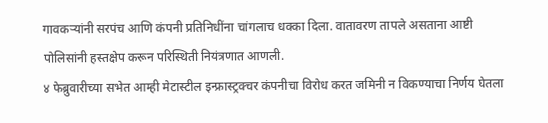गावकऱ्यांनी सरपंच आणि कंपनी प्रतिनिधींना चांगलाच धक्का दिला. वातावरण तापले असताना आष्टी पोलिसांनी हस्तक्षेप करून परिस्थिती नियंत्रणात आणली.
४ फेब्रुवारीच्या सभेत आम्ही मेटास्टील इन्फ्रास्ट्रक्चर कंपनीचा विरोध करत जमिनी न विकण्याचा निर्णय घेतला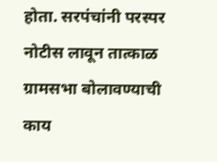होता. सरपंचांनी परस्पर नोटीस लावून तात्काळ ग्रामसभा बोलावण्याची काय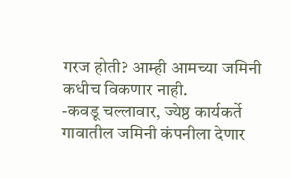गरज होती? आम्ही आमच्या जमिनी कधीच विकणार नाही.
-कवडू चल्लावार, ज्येष्ठ कार्यकर्ते
गावातील जमिनी कंपनीला देणार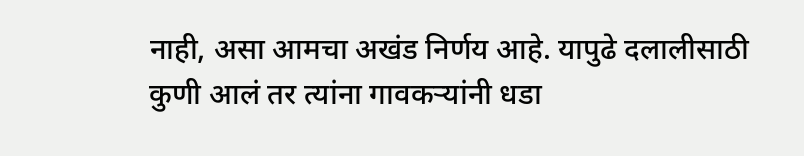नाही, असा आमचा अखंड निर्णय आहे. यापुढे दलालीसाठी कुणी आलं तर त्यांना गावकऱ्यांनी धडा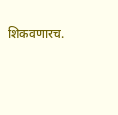शिकवणारच.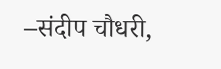–संदीप चौधरी,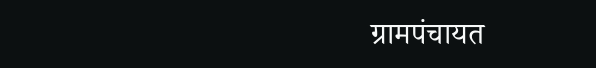ग्रामपंचायत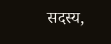सदस्य,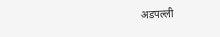अडपल्ली